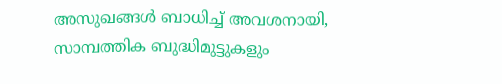അസുഖങ്ങള്‍ ബാധിച്ച് അവശനായി, സാമ്പത്തിക ബുദ്ധിമുട്ടുകളും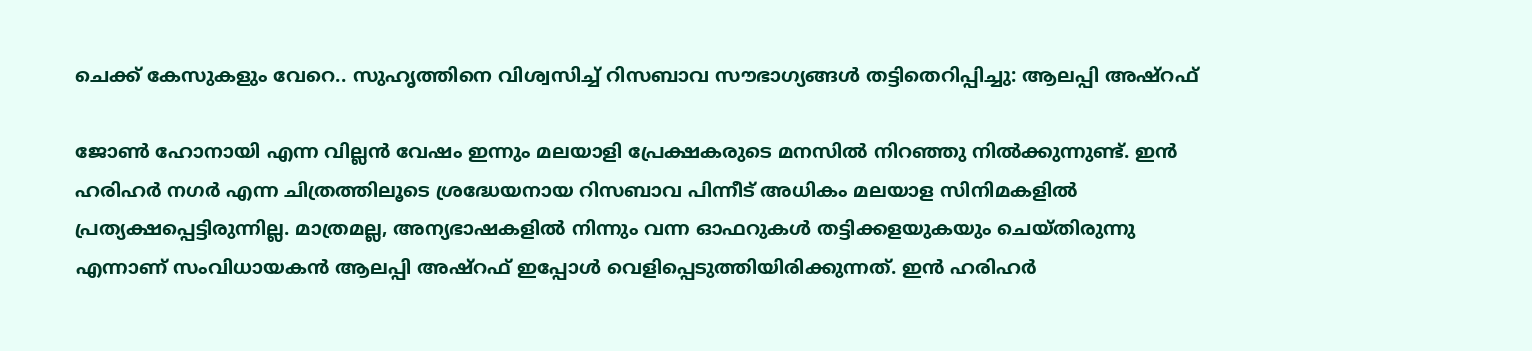ചെക്ക് കേസുകളും വേറെ.. സുഹൃത്തിനെ വിശ്വസിച്ച് റിസബാവ സൗഭാഗ്യങ്ങള്‍ തട്ടിതെറിപ്പിച്ചു: ആലപ്പി അഷ്‌റഫ്

ജോണ്‍ ഹോനായി എന്ന വില്ലന്‍ വേഷം ഇന്നും മലയാളി പ്രേക്ഷകരുടെ മനസില്‍ നിറഞ്ഞു നില്‍ക്കുന്നുണ്ട്. ഇന്‍ ഹരിഹര്‍ നഗര്‍ എന്ന ചിത്രത്തിലൂടെ ശ്രദ്ധേയനായ റിസബാവ പിന്നീട് അധികം മലയാള സിനിമകളില്‍ പ്രത്യക്ഷപ്പെട്ടിരുന്നില്ല. മാത്രമല്ല, അന്യഭാഷകളില്‍ നിന്നും വന്ന ഓഫറുകള്‍ തട്ടിക്കളയുകയും ചെയ്തിരുന്നു എന്നാണ് സംവിധായകന്‍ ആലപ്പി അഷ്‌റഫ് ഇപ്പോള്‍ വെളിപ്പെടുത്തിയിരിക്കുന്നത്. ഇന്‍ ഹരിഹര്‍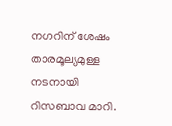നഗറിന് ശേഷം താരമൂല്യമുള്ള നടനായി റിസബാവ മാറി.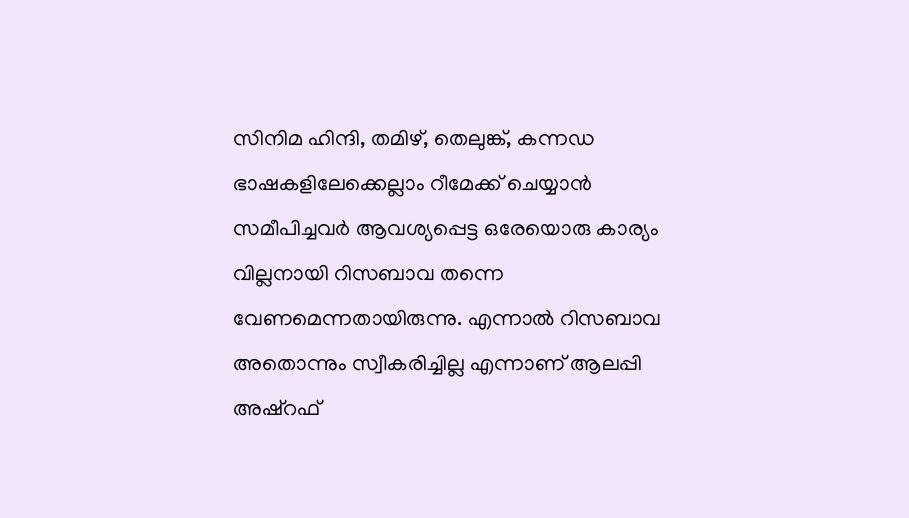സിനിമ ഹിന്ദി, തമിഴ്, തെലുങ്ക്, കന്നഡ ഭാഷകളിലേക്കെല്ലാം റീമേക്ക് ചെയ്യാന്‍ സമീപിച്ചവര്‍ ആവശ്യപ്പെട്ട ഒരേയൊരു കാര്യം വില്ലനായി റിസബാവ തന്നെ വേണമെന്നതായിരുന്നു. എന്നാല്‍ റിസബാവ അതൊന്നും സ്വീകരിച്ചില്ല എന്നാണ് ആലപ്പി അഷ്‌റഫ്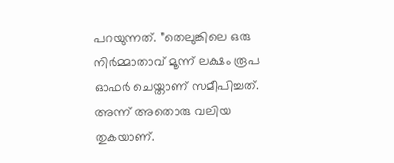പറയുന്നത്. ”തെലുങ്കിലെ ഒരു നിര്‍മ്മാതാവ് മൂന്ന് ലക്ഷം രൂപ ഓഫര്‍ ചെയ്താണ് സമീപിച്ചത്. അന്ന് അതൊരു വലിയ തുകയാണ്.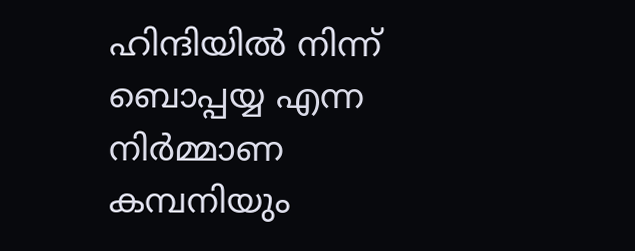ഹിന്ദിയില്‍ നിന്ന് ബൊപ്പയ്യ എന്ന നിര്‍മ്മാണ കമ്പനിയും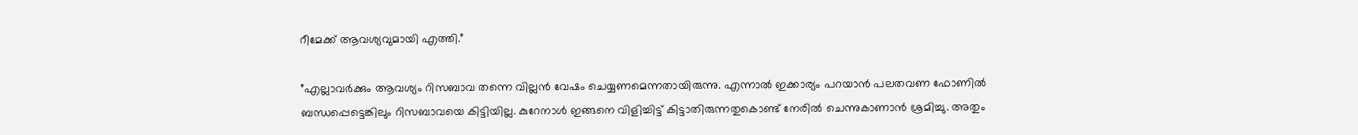റീമേക്ക് ആവശ്യവുമായി എത്തി.”

”എല്ലാവര്‍ക്കും ആവശ്യം റിസബാവ തന്നെ വില്ലന്‍ വേഷം ചെയ്യണമെന്നതായിരുന്നു. എന്നാല്‍ ഇക്കാര്യം പറയാന്‍ പലതവണ ഫോണില്‍ ബന്ധപ്പെട്ടെങ്കിലും റിസബാവയെ കിട്ടിയില്ല. കുറേനാള്‍ ഇങ്ങനെ വിളിച്ചിട്ട് കിട്ടാതിരുന്നതുകൊണ്ട് നേരില്‍ ചെന്നുകാണാന്‍ ശ്രമിച്ചു. അതും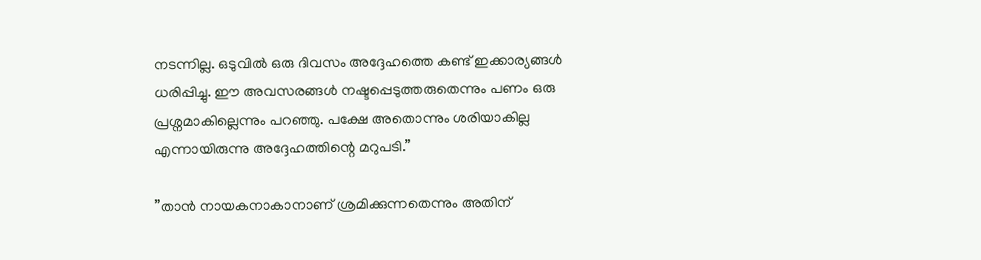നടന്നില്ല. ഒടുവില്‍ ഒരു ദിവസം അദ്ദേഹത്തെ കണ്ട് ഇക്കാര്യങ്ങള്‍ ധരിപ്പിച്ചു. ഈ അവസരങ്ങള്‍ നഷ്ടപ്പെടുത്തരുതെന്നും പണം ഒരു പ്രശ്നമാകില്ലെന്നും പറഞ്ഞു. പക്ഷേ അതൊന്നും ശരിയാകില്ല എന്നായിരുന്നു അദ്ദേഹത്തിന്റെ മറുപടി.”

”താന്‍ നായകനാകാനാണ് ശ്രമിക്കുന്നതെന്നും അതിന്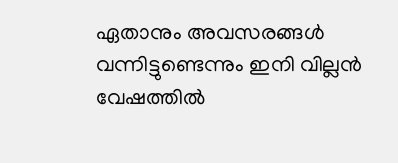ഏതാനും അവസരങ്ങള്‍ വന്നിട്ടുണ്ടെന്നും ഇനി വില്ലന്‍ വേഷത്തില്‍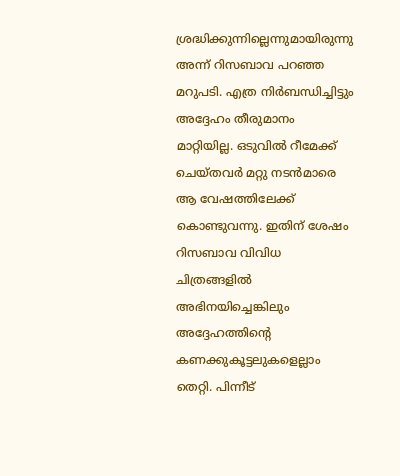ശ്രദ്ധിക്കുന്നില്ലെന്നുമായിരുന്നു അന്ന് റിസബാവ പറഞ്ഞ മറുപടി. എത്ര നിര്‍ബന്ധിച്ചിട്ടും അദ്ദേഹം തീരുമാനം മാറ്റിയില്ല. ഒടുവില്‍ റീമേക്ക് ചെയ്തവര്‍ മറ്റു നടന്‍മാരെ ആ വേഷത്തിലേക്ക് കൊണ്ടുവന്നു. ഇതിന് ശേഷം റിസബാവ വിവിധ ചിത്രങ്ങളില്‍ അഭിനയിച്ചെങ്കിലും അദ്ദേഹത്തിന്റെ കണക്കുകൂട്ടലുകളെല്ലാം തെറ്റി. പിന്നീട്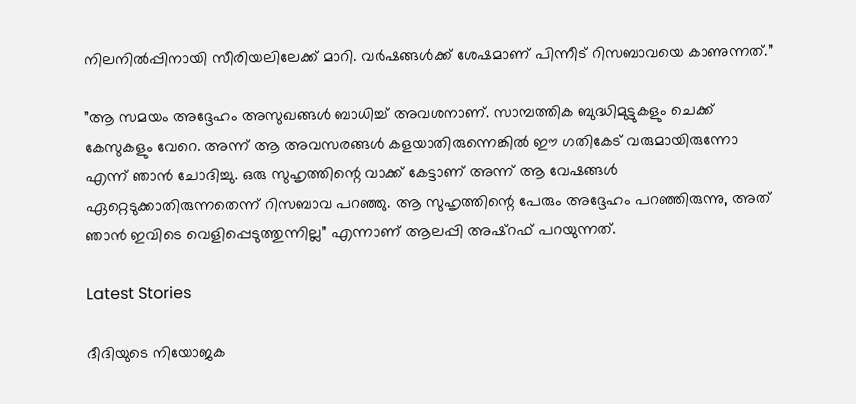നിലനില്‍പ്പിനായി സീരിയലിലേക്ക് മാറി. വര്‍ഷങ്ങള്‍ക്ക് ശേഷമാണ് പിന്നീട് റിസബാവയെ കാണുന്നത്.”

”ആ സമയം അദ്ദേഹം അസുഖങ്ങള്‍ ബാധിച്ച് അവശനാണ്. സാമ്പത്തിക ബുദ്ധിമുട്ടുകളും ചെക്ക് കേസുകളും വേറെ. അന്ന് ആ അവസരങ്ങള്‍ കളയാതിരുന്നെങ്കില്‍ ഈ ഗതികേട് വരുമായിരുന്നോ എന്ന് ഞാന്‍ ചോദിച്ചു. ഒരു സുഹൃത്തിന്റെ വാക്ക് കേട്ടാണ് അന്ന് ആ വേഷങ്ങള്‍ ഏറ്റെടുക്കാതിരുന്നതെന്ന് റിസബാവ പറഞ്ഞു. ആ സുഹൃത്തിന്റെ പേരും അദ്ദേഹം പറഞ്ഞിരുന്നു, അത് ഞാന്‍ ഇവിടെ വെളിപ്പെടുത്തുന്നില്ല” എന്നാണ് ആലപ്പി അഷ്‌റഫ് പറയുന്നത്.

Latest Stories

ദീദിയുടെ നിയോജക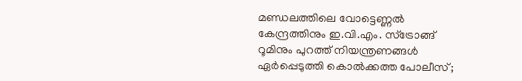മണ്ഡലത്തിലെ വോട്ടെണ്ണല്‍ കേന്ദ്രത്തിനും ഇ.വി.എം. സ്ട്രോങ്ങ് റൂമിനും പുറത്ത് നിയന്ത്രണങ്ങള്‍ ഏര്‍പ്പെടുത്തി കൊല്‍ക്കത്ത പോലീസ്;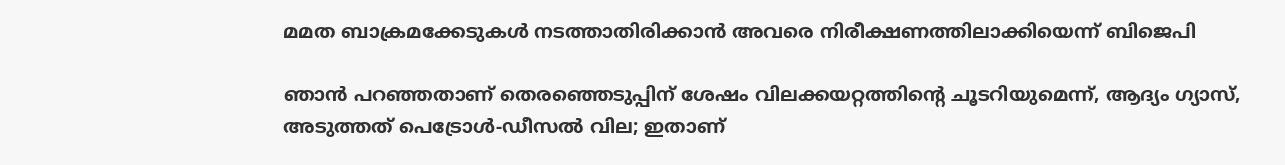മമത ബാക്രമക്കേടുകള്‍ നടത്താതിരിക്കാന്‍ അവരെ നിരീക്ഷണത്തിലാക്കിയെന്ന് ബിജെപി

ഞാൻ പറഞ്ഞതാണ് തെരഞ്ഞെടുപ്പിന് ശേഷം വിലക്കയറ്റത്തിന്റെ ചൂടറിയുമെന്ന്, ആദ്യം ഗ്യാസ്, അടുത്തത് പെട്രോൾ-ഡീസൽ വില; ഇതാണ്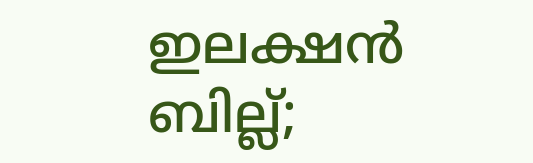ഇലക്ഷൻ ബില്ല്;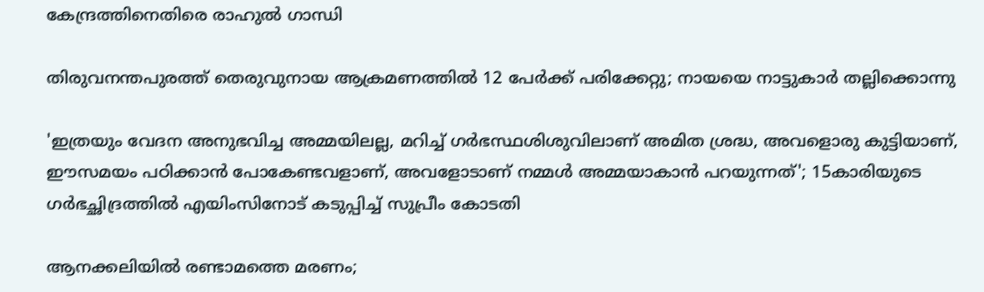കേന്ദ്രത്തിനെതിരെ രാഹുൽ ഗാന്ധി

തിരുവനന്തപുരത്ത് തെരുവുനായ ആക്രമണത്തില്‍ 12 പേര്‍ക്ക് പരിക്കേറ്റു; നായയെ നാട്ടുകാര്‍ തല്ലിക്കൊന്നു

'ഇത്രയും വേദന അനുഭവിച്ച അമ്മയിലല്ല, മറിച്ച് ഗര്‍ഭസ്ഥശിശുവിലാണ് അമിത ശ്രദ്ധ, അവളൊരു കുട്ടിയാണ്, ഈസമയം പഠിക്കാന്‍ പോകേണ്ടവളാണ്, അവളോടാണ് നമ്മള്‍ അമ്മയാകാന്‍ പറയുന്നത്'; 15കാരിയുടെ ഗര്‍ഭച്ഛിദ്രത്തില്‍ എയിംസിനോട് കടുപ്പിച്ച് സുപ്രീം കോടതി

ആനക്കലിയിൽ രണ്ടാമത്തെ മരണം;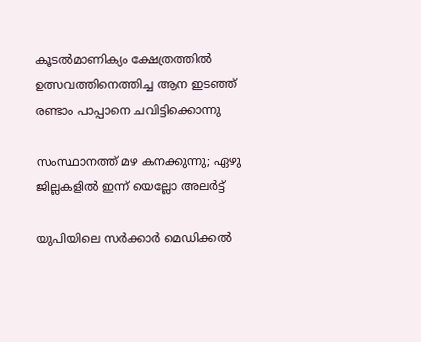കൂടല്‍മാണിക്യം ക്ഷേത്രത്തില്‍ ഉത്സവത്തിനെത്തിച്ച ആന ഇടഞ്ഞ് രണ്ടാം പാപ്പാനെ ചവിട്ടിക്കൊന്നു

സംസ്ഥാനത്ത് മഴ കനക്കുന്നു; ഏഴു ജില്ലകളിൽ ഇന്ന് യെല്ലോ അലര്‍ട്ട്

യുപിയിലെ സര്‍ക്കാര്‍ മെഡിക്കല്‍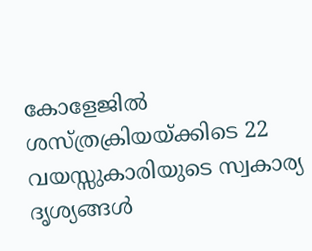കോളേജില്‍ ശസ്ത്രക്രിയയ്ക്കിടെ 22 വയസ്സുകാരിയുടെ സ്വകാര്യ ദൃശ്യങ്ങള്‍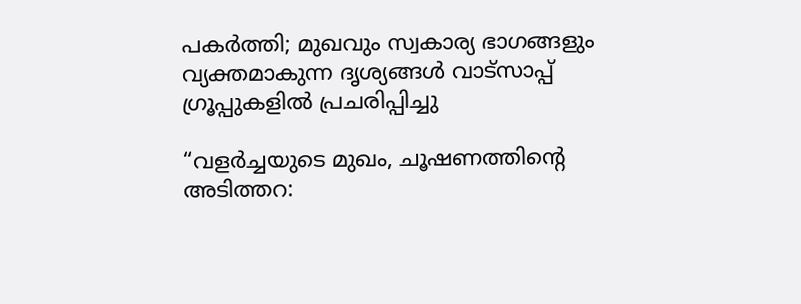പകര്‍ത്തി; മുഖവും സ്വകാര്യ ഭാഗങ്ങളും വ്യക്തമാകുന്ന ദൃശ്യങ്ങള്‍ വാട്‌സാപ്പ് ഗ്രൂപ്പുകളില്‍ പ്രചരിപ്പിച്ചു

“വളർച്ചയുടെ മുഖം, ചൂഷണത്തിന്റെ അടിത്തറ: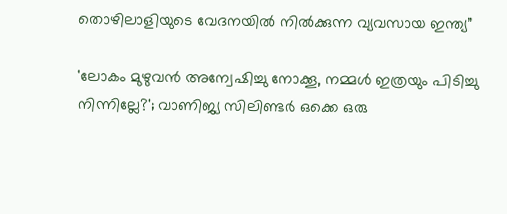തൊഴിലാളിയുടെ വേദനയിൽ നിൽക്കുന്ന വ്യവസായ ഇന്ത്യ”

'ലോകം മുഴുവന്‍ അന്വേഷിച്ചു നോക്കൂ, നമ്മള്‍ ഇത്രയും പിടിച്ചു നിന്നില്ലേ?'; വാണിജ്യ സിലിണ്ടര്‍ ഒക്കെ ഒരു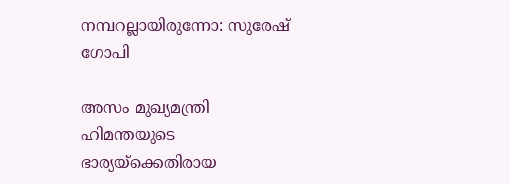നമ്പറല്ലായിരുന്നോ: സുരേഷ് ഗോപി

അസം മുഖ്യമന്ത്രി ഹിമന്തയുടെ ഭാര്യയ്‌ക്കെതിരായ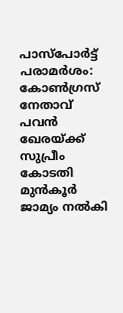പാസ്‌പോര്‍ട്ട് പരാമര്‍ശം: കോണ്‍ഗ്രസ് നേതാവ് പവന്‍ ഖേരയ്ക്ക് സുപ്രീം കോടതി മുന്‍കൂര്‍ ജാമ്യം നല്‍കി